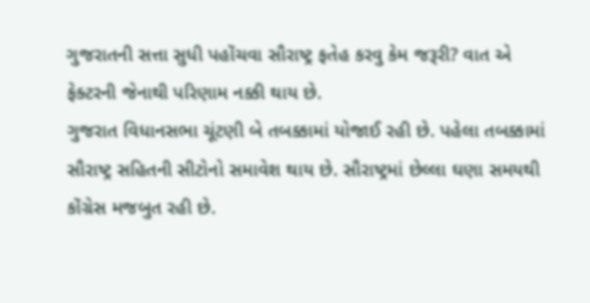ગુજરાતની સત્તા સુધી પહોંચવા સૌરાષ્ટ્ર ફતેહ કરવુ કેમ જરૂરી? વાત એ ફેક્ટરની જેનાથી પરિણામ નક્કી થાય છે.
ગુજરાત વિધાનસભા ચૂંટણી બે તબક્કામાં યોજાઈ રહી છે. પહેલા તબક્કામાં સૌરાષ્ટ્ર સહિતની સીટોનો સમાવેશ થાય છે. સૌરાષ્ટ્રમાં છેલ્લા ઘણા સમયથી કોંગ્રેસ મજબુત રહી છે.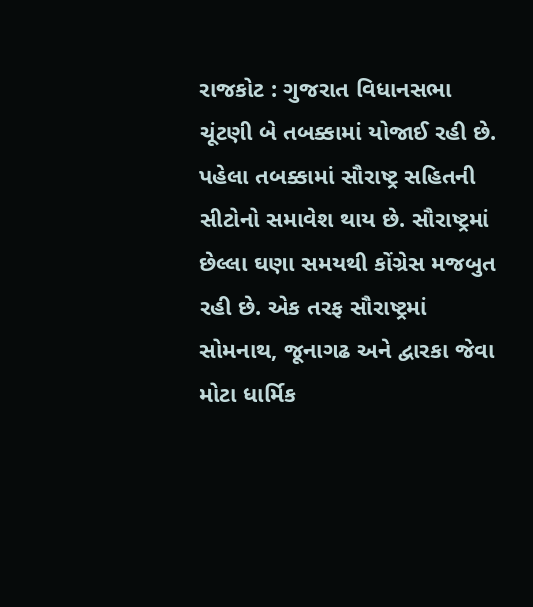રાજકોટ : ગુજરાત વિધાનસભા ચૂંટણી બે તબક્કામાં યોજાઈ રહી છે. પહેલા તબક્કામાં સૌરાષ્ટ્ર સહિતની સીટોનો સમાવેશ થાય છે. સૌરાષ્ટ્રમાં છેલ્લા ઘણા સમયથી કોંગ્રેસ મજબુત રહી છે. એક તરફ સૌરાષ્ટ્રમાં સોમનાથ, જૂનાગઢ અને દ્વારકા જેવા મોટા ધાર્મિક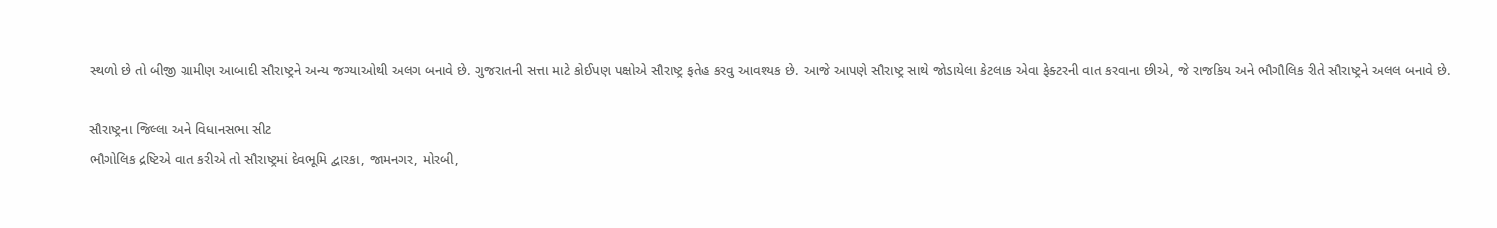સ્થળો છે તો બીજી ગ્રામીણ આબાદી સૌરાષ્ટ્રને અન્ય જગ્યાઓથી અલગ બનાવે છે. ગુજરાતની સત્તા માટે કોઈપણ પક્ષોએ સૌરાષ્ટ્ર ફતેહ કરવુ આવશ્યક છે. આજે આપણે સૌરાષ્ટ્ર સાથે જોડાયેલા કેટલાક એવા ફેક્ટરની વાત કરવાના છીએ, જે રાજકિય અને ભૌગૌલિક રીતે સૌરાષ્ટ્રને અલલ બનાવે છે.

સૌરાષ્ટ્રના જિલ્લા અને વિધાનસભા સીટ
ભૌગોલિક દ્રષ્ટિએ વાત કરીએ તો સૌરાષ્ટ્રમાં દેવભૂમિ દ્વારકા, જામનગર, મોરબી,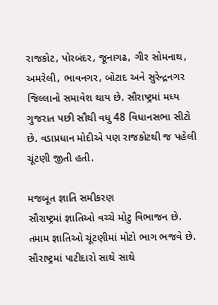રાજકોટ, પોરબંદર, જૂનાગઢ, ગીર સોમનાથ, અમરેલી, ભાવનગર, બોટાદ અને સુરેન્દ્રનગર જિલ્લાનો સમાવેશ થાય છે. સૌરાષ્ટ્રમાં મધ્ય ગુજરાત પછી સૌથી વધુ 48 વિધાનસભા સીટો છે. વડાપ્રધાન મોદીએ પણ રાજકોટથી જ પહેલી ચૂંટણી જીતી હતી.

મજબૂત જ્ઞાતિ સમીકરણ
સૌરાષ્ટ્રમાં જ્ઞાતિઓ વચ્ચે મોટુ વિભાજન છે. તમામ જ્ઞાતિઓ ચૂંટણીમાં મોટો ભાગ ભજવે છે. સૌરાષ્ટ્રમાં પાટીદારો સાથે સાથે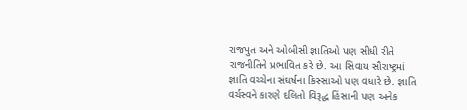રાજપુત અને ઓબીસી જ્ઞાતિઓ પણ સીધી રીતે રાજનીતિને પ્રભાવિત કરે છે. આ સિવાય સૌરાષ્ટ્રમાં જ્ઞાતિ વચ્ચેના સંઘર્ષના કિસ્સાઓ પણ વધારે છે. જ્ઞાતિ વર્ચસ્વને કારણે દલિતો વિરૂદ્ધ હિંસાની પણ અનેક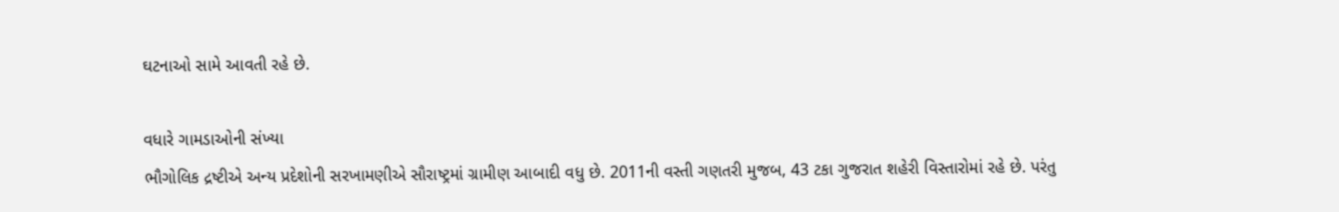ઘટનાઓ સામે આવતી રહે છે.

વધારે ગામડાઓની સંખ્યા
ભૌગોલિક દ્રષ્ટીએ અન્ય પ્રદેશોની સરખામણીએ સૌરાષ્ટ્રમાં ગ્રામીણ આબાદી વધુ છે. 2011ની વસ્તી ગણતરી મુજબ, 43 ટકા ગુજરાત શહેરી વિસ્તારોમાં રહે છે. પરંતુ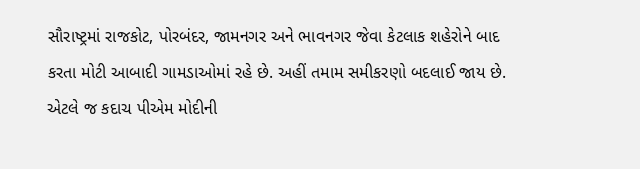સૌરાષ્ટ્રમાં રાજકોટ, પોરબંદર, જામનગર અને ભાવનગર જેવા કેટલાક શહેરોને બાદ કરતા મોટી આબાદી ગામડાઓમાં રહે છે. અહીં તમામ સમીકરણો બદલાઈ જાય છે. એટલે જ કદાચ પીએમ મોદીની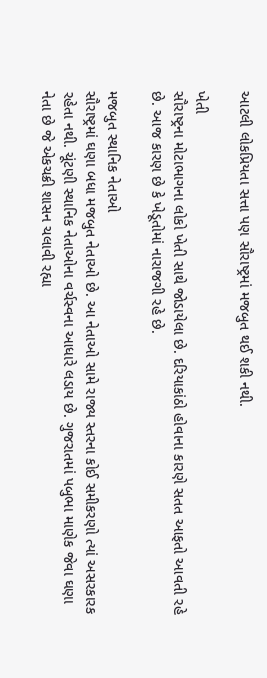આટલી લોકપ્રિયતા સત્તા પણ સૌરાષ્ટ્રમાં મજબુત થઈ શકી નથી.

ખેતી
સૌરાષ્ટ્રના મોટાભાગના લોકો ખેતી સાથે જોડાયેલા છે. દરિયાકાંઠો હોવાના કારણે સતત આફતો આવતી રહે છે. આજ કારણ છે કે ખેડૂતોમાં નારાજગી રહે છે.

મજબુત સ્થાનિક નેતાઓ
સૌરાષ્ટ્રમાં ઘણા બધા મજબુત નેતાઓ છે. આ નેતાઓ સામે રાજ્ય સ્તરના કોઈ સમીકરણો ત્યાં અસરકારક રહેતા નથી. ચૂંટણી સ્થાનિક નેતાઓના વર્ચસ્વના આધારે લડાય છે. ગુજરાતમાં પબુભા માણેક જેવા ઘણા નેતા છે જે એકચક્રી શાસન ચલાવી રહ્યા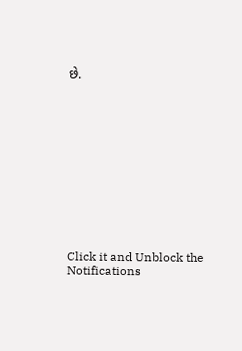છે.












Click it and Unblock the Notifications